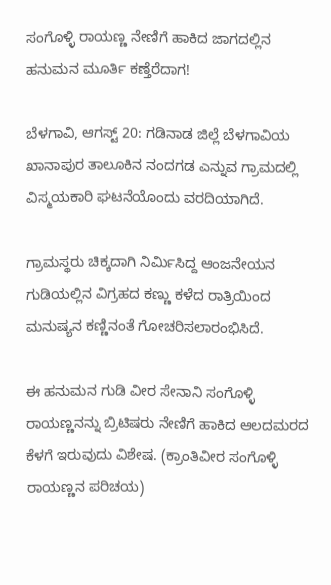ಸಂಗೊಳ್ಳಿ ರಾಯಣ್ಣ ನೇಣಿಗೆ ಹಾಕಿದ ಜಾಗದಲ್ಲಿನ ಹನುಮನ ಮೂರ್ತಿ ಕಣ್ತೆರೆದಾಗ!

ಬೆಳಗಾವಿ, ಆಗಸ್ಟ್ 20: ಗಡಿನಾಡ ಜಿಲ್ಲೆ ಬೆಳಗಾವಿಯ ಖಾನಾಪುರ ತಾಲೂಕಿನ ನಂದಗಡ ಎನ್ನುವ ಗ್ರಾಮದಲ್ಲಿ ವಿಸ್ಮಯಕಾರಿ ಘಟನೆಯೊಂದು ವರದಿಯಾಗಿದೆ.

ಗ್ರಾಮಸ್ಥರು ಚಿಕ್ಕದಾಗಿ ನಿರ್ಮಿಸಿದ್ದ ಆಂಜನೇಯನ ಗುಡಿಯಲ್ಲಿನ ವಿಗ್ರಹದ ಕಣ್ಣು ಕಳೆದ ರಾತ್ರಿಯಿಂದ ಮನುಷ್ಯನ ಕಣ್ಣಿನಂತೆ ಗೋಚರಿಸಲಾರಂಭಿಸಿದೆ.

ಈ ಹನುಮನ ಗುಡಿ ವೀರ ಸೇನಾನಿ ಸಂಗೊಳ್ಳಿ ರಾಯಣ್ಣನನ್ನು ಬ್ರಿಟಿಷರು ನೇಣಿಗೆ ಹಾಕಿದ ಆಲದಮರದ ಕೆಳಗೆ ಇರುವುದು ವಿಶೇಷ. (ಕ್ರಾಂತಿವೀರ ಸಂಗೊಳ್ಳಿ ರಾಯಣ್ಣನ ಪರಿಚಯ)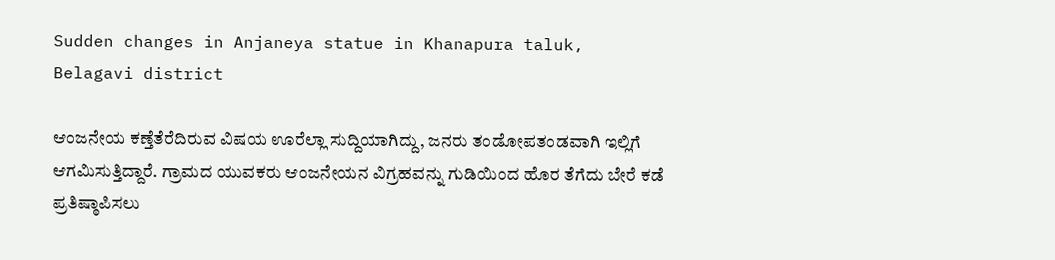Sudden changes in Anjaneya statue in Khanapura taluk, Belagavi district

ಆಂಜನೇಯ ಕಣ್ತೆತೆರೆದಿರುವ ವಿಷಯ ಊರೆಲ್ಲಾ ಸುದ್ದಿಯಾಗಿದ್ದು, ಜನರು ತಂಡೋಪತಂಡವಾಗಿ ಇಲ್ಲಿಗೆ ಆಗಮಿಸುತ್ತಿದ್ದಾರೆ. ಗ್ರಾಮದ ಯುವಕರು ಆಂಜನೇಯನ ವಿಗ್ರಹವನ್ನು ಗುಡಿಯಿಂದ ಹೊರ ತೆಗೆದು ಬೇರೆ ಕಡೆ ಪ್ರತಿಷ್ಠಾಪಿಸಲು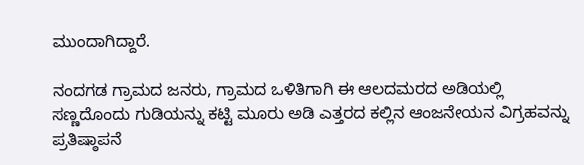ಮುಂದಾಗಿದ್ದಾರೆ.

ನಂದಗಡ ಗ್ರಾಮದ ಜನರು, ಗ್ರಾಮದ ಒಳಿತಿಗಾಗಿ ಈ ಆಲದಮರದ ಅಡಿಯಲ್ಲಿ ಸಣ್ಣದೊಂದು ಗುಡಿಯನ್ನು ಕಟ್ಟಿ ಮೂರು ಅಡಿ ಎತ್ತರದ ಕಲ್ಲಿನ ಆಂಜನೇಯನ ವಿಗ್ರಹವನ್ನು ಪ್ರತಿಷ್ಠಾಪನೆ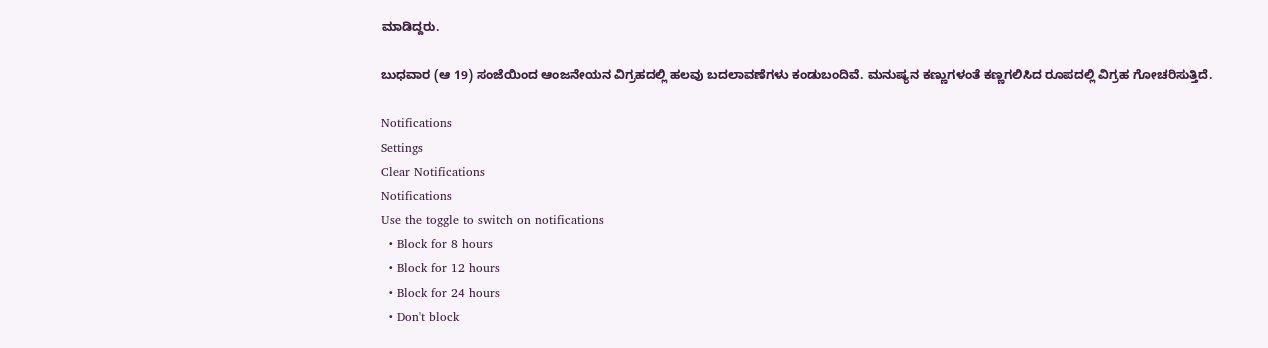ಮಾಡಿದ್ದರು.

ಬುಧವಾರ (ಆ 19) ಸಂಜೆಯಿಂದ ಆಂಜನೇಯನ ವಿಗ್ರಹದಲ್ಲಿ ಹಲವು ಬದಲಾವಣೆಗಳು ಕಂಡುಬಂದಿವೆ. ಮನುಷ್ಯನ ಕಣ್ಣುಗಳಂತೆ ಕಣ್ಣಗಲಿಸಿದ ರೂಪದಲ್ಲಿ ವಿಗ್ರಹ ಗೋಚರಿಸುತ್ತಿದೆ.

Notifications
Settings
Clear Notifications
Notifications
Use the toggle to switch on notifications
  • Block for 8 hours
  • Block for 12 hours
  • Block for 24 hours
  • Don't block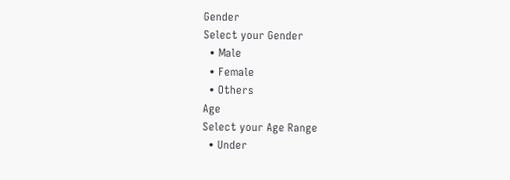Gender
Select your Gender
  • Male
  • Female
  • Others
Age
Select your Age Range
  • Under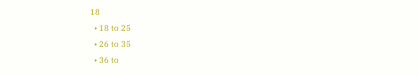18
  • 18 to 25
  • 26 to 35
  • 36 to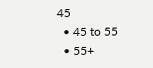45
  • 45 to 55
  • 55+